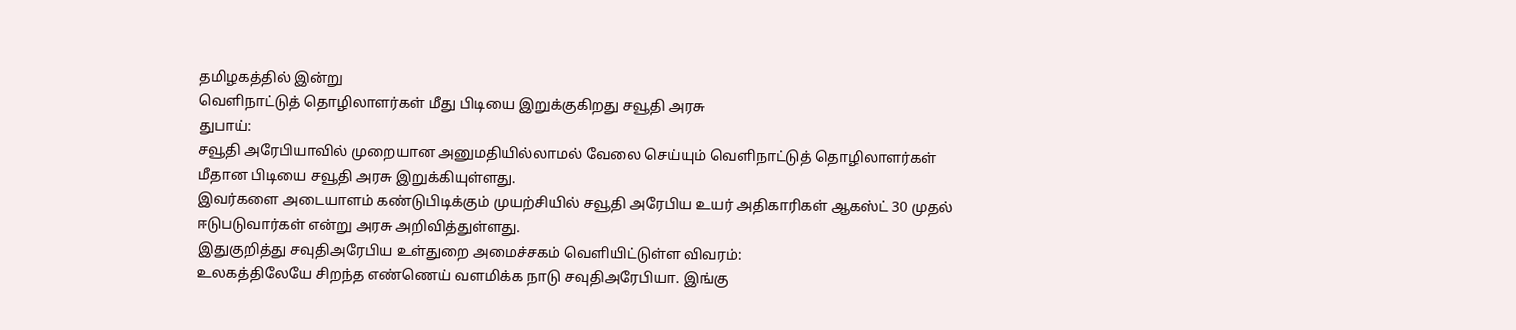தமிழகத்தில் இன்று
வெளிநாட்டுத் தொழிலாளர்கள் மீது பிடியை இறுக்குகிறது சவூதி அரசு
துபாய்:
சவூதி அரேபியாவில் முறையான அனுமதியில்லாமல் வேலை செய்யும் வெளிநாட்டுத் தொழிலாளர்கள் மீதான பிடியை சவூதி அரசு இறுக்கியுள்ளது.
இவர்களை அடையாளம் கண்டுபிடிக்கும் முயற்சியில் சவூதி அரேபிய உயர் அதிகாரிகள் ஆகஸ்ட் 30 முதல் ஈடுபடுவார்கள் என்று அரசு அறிவித்துள்ளது.
இதுகுறித்து சவுதிஅரேபிய உள்துறை அமைச்சகம் வெளியிட்டுள்ள விவரம்:
உலகத்திலேயே சிறந்த எண்ணெய் வளமிக்க நாடு சவுதிஅரேபியா. இங்கு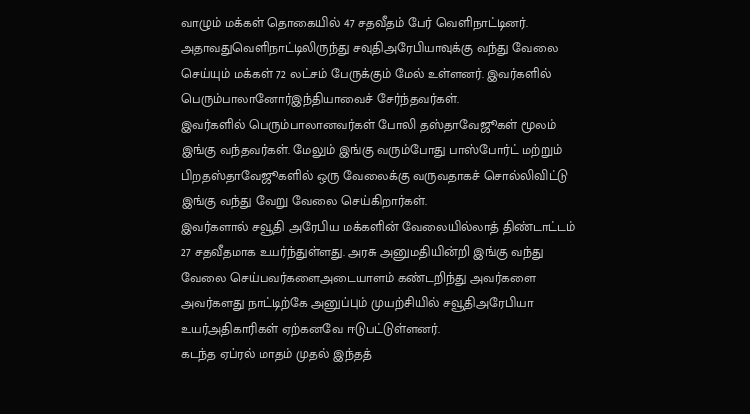வாழும் மக்கள் தொகையில் 47 சதவீதம் பேர் வெளிநாட்டினர். அதாவதுவெளிநாட்டிலிருந்து சவுதிஅரேபியாவுக்கு வந்து வேலை செய்யும் மக்கள் 72 லட்சம் பேருக்கும் மேல் உள்ளனர். இவர்களில் பெரும்பாலானோர்இந்தியாவைச் சேர்ந்தவர்கள்.
இவர்களில் பெரும்பாலானவர்கள் போலி தஸ்தாவேஜூகள் மூலம் இங்கு வந்தவர்கள். மேலும் இங்கு வரும்போது பாஸ்போர்ட் மற்றும் பிறதஸ்தாவேஜூகளில் ஒரு வேலைக்கு வருவதாகச் சொல்லிவிட்டு இங்கு வந்து வேறு வேலை செய்கிறார்கள்.
இவர்களால் சவூதி அரேபிய மக்களின் வேலையில்லாத் திண்டாட்டம் 27 சதவீதமாக உயர்ந்துள்ளது. அரசு அனுமதியின்றி இங்கு வந்து வேலை செய்பவர்களைஅடையாளம் கண்டறிந்து அவர்களை அவர்களது நாட்டிற்கே அனுப்பும் முயற்சியில் சவூதிஅரேபியா உயர்அதிகாரிகள் ஏற்கனவே ஈடுபட்டுள்ளனர்.
கடந்த ஏப்ரல் மாதம் முதல் இந்தத்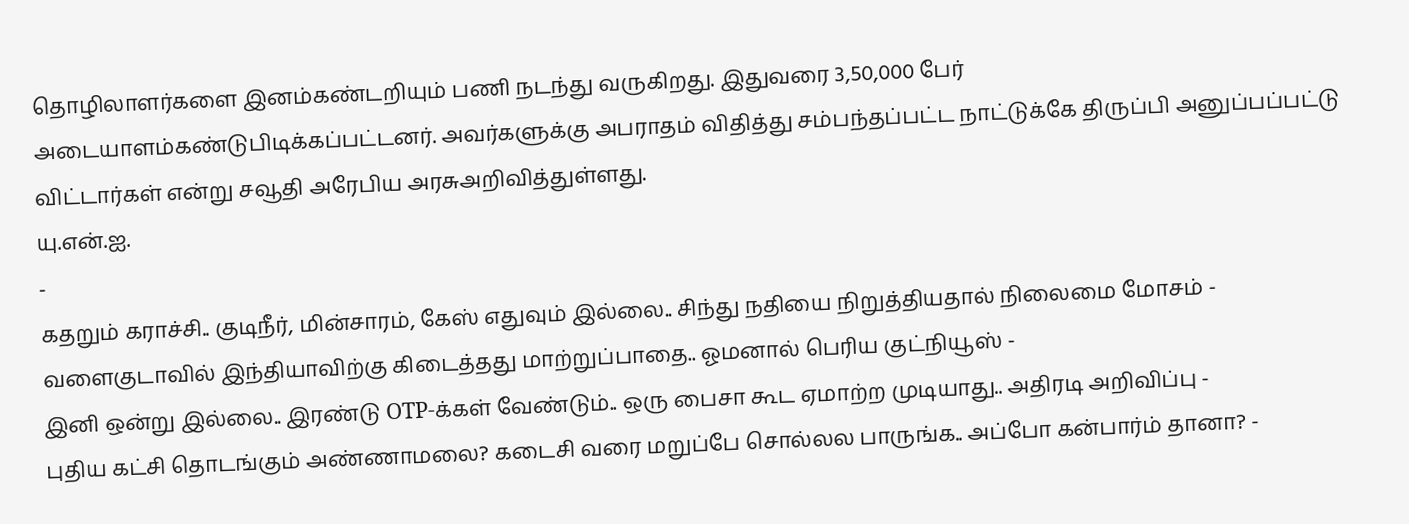தொழிலாளர்களை இனம்கண்டறியும் பணி நடந்து வருகிறது. இதுவரை 3,50,000 பேர் அடையாளம்கண்டுபிடிக்கப்பட்டனர். அவர்களுக்கு அபராதம் விதித்து சம்பந்தப்பட்ட நாட்டுக்கே திருப்பி அனுப்பப்பட்டு விட்டார்கள் என்று சவூதி அரேபிய அரசுஅறிவித்துள்ளது.
யு.என்.ஐ.
-
கதறும் கராச்சி.. குடிநீர், மின்சாரம், கேஸ் எதுவும் இல்லை.. சிந்து நதியை நிறுத்தியதால் நிலைமை மோசம் -
வளைகுடாவில் இந்தியாவிற்கு கிடைத்தது மாற்றுப்பாதை.. ஓமனால் பெரிய குட்நியூஸ் -
இனி ஒன்று இல்லை.. இரண்டு OTP-க்கள் வேண்டும்.. ஒரு பைசா கூட ஏமாற்ற முடியாது.. அதிரடி அறிவிப்பு -
புதிய கட்சி தொடங்கும் அண்ணாமலை? கடைசி வரை மறுப்பே சொல்லல பாருங்க.. அப்போ கன்பார்ம் தானா? -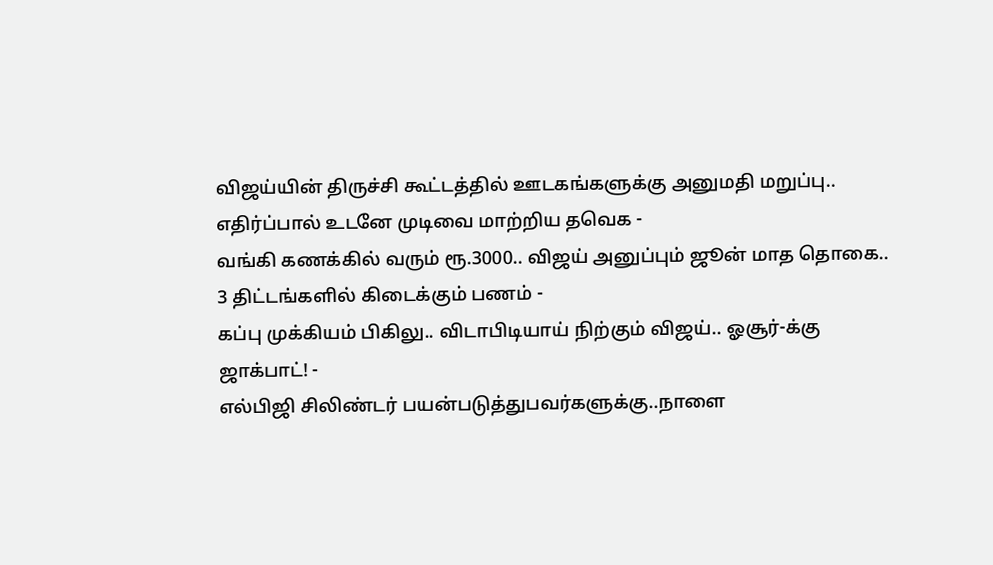விஜய்யின் திருச்சி கூட்டத்தில் ஊடகங்களுக்கு அனுமதி மறுப்பு.. எதிர்ப்பால் உடனே முடிவை மாற்றிய தவெக -
வங்கி கணக்கில் வரும் ரூ.3000.. விஜய் அனுப்பும் ஜூன் மாத தொகை.. 3 திட்டங்களில் கிடைக்கும் பணம் -
கப்பு முக்கியம் பிகிலு.. விடாபிடியாய் நிற்கும் விஜய்.. ஓசூர்-க்கு ஜாக்பாட்! -
எல்பிஜி சிலிண்டர் பயன்படுத்துபவர்களுக்கு..நாளை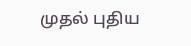முதல் புதிய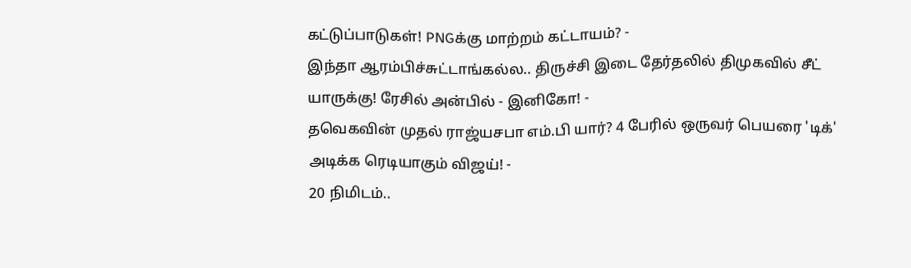கட்டுப்பாடுகள்! PNGக்கு மாற்றம் கட்டாயம்? -
இந்தா ஆரம்பிச்சுட்டாங்கல்ல.. திருச்சி இடை தேர்தலில் திமுகவில் சீட் யாருக்கு! ரேசில் அன்பில் - இனிகோ! -
தவெகவின் முதல் ராஜ்யசபா எம்.பி யார்? 4 பேரில் ஒருவர் பெயரை 'டிக்' அடிக்க ரெடியாகும் விஜய்! -
20 நிமிடம்..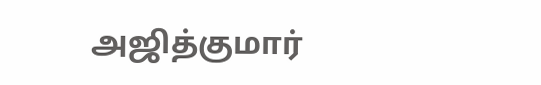அஜித்குமார்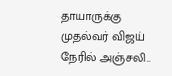தாயாருக்கு முதல்வர் விஜய் நேரில் அஞ்சலி..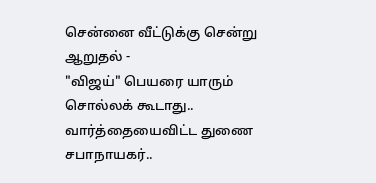சென்னை வீட்டுக்கு சென்று ஆறுதல் -
"விஜய்" பெயரை யாரும் சொல்லக் கூடாது.. வார்த்தையைவிட்ட துணை சபாநாயகர்..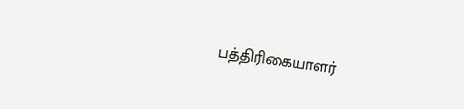பத்திரிகையாளர்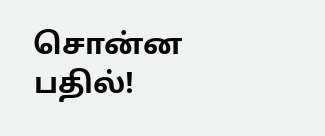சொன்ன பதில்!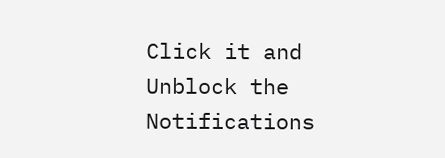Click it and Unblock the Notifications